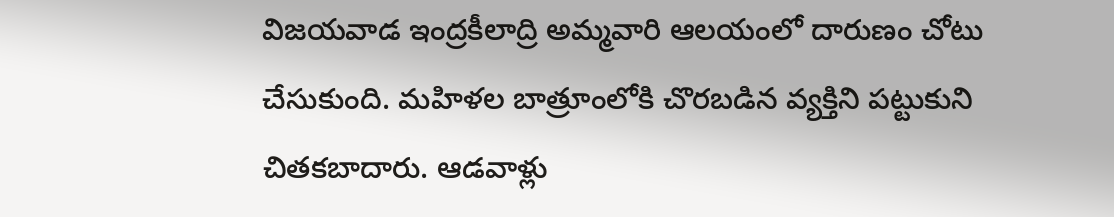విజయవాడ ఇంద్రకీలాద్రి అమ్మవారి ఆలయంలో దారుణం చోటు చేసుకుంది. మహిళల బాత్రూంలోకి చొరబడిన వ్యక్తిని పట్టుకుని చితకబాదారు. ఆడవాళ్లు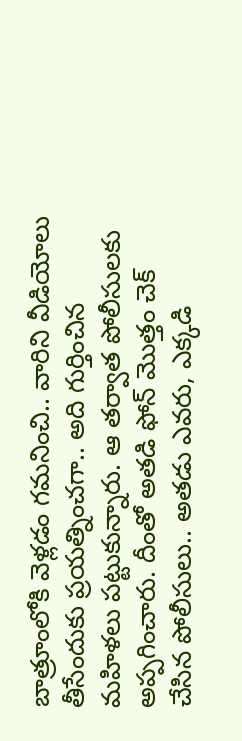బాత్రూంలోకి వెళ్లడం గమనించి.. వారిని వీడియోలు తీసేందుకు ప్రయత్నించగా.. అది గుర్తించిన మహిళలు పట్టుకున్నారు. ఆ తర్వాత పోలీసులకు అప్పగించారు. దీంతో అతడి ఫోన్ మొత్తం చెక్ చేసిన పోలీసులు.. అతడు ఎవరు, ఎక్కడి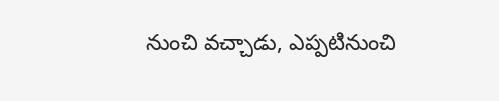నుంచి వచ్చాడు, ఎప్పటినుంచి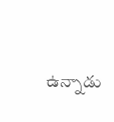ఉన్నాడు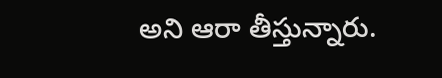అని ఆరా తీస్తున్నారు.